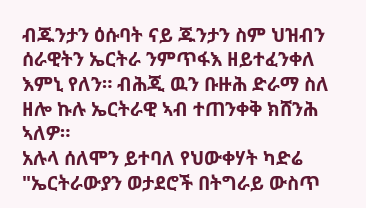ብጁንታን ዕሱባት ናይ ጁንታን ስም ህዝብን ሰራዊትን ኤርትራ ንምጥፋእ ዘይተፈንቀለ እምኒ የለን። ብሕጂ ዉን ቡዙሕ ድራማ ስለ ዘሎ ኩሉ ኤርትራዊ ኣብ ተጠንቀቅ ክሸንሕ ኣለዎ።
አሉላ ሰለሞን ይተባለ የህውቀሃት ካድሬ "ኤርትራውያን ወታደሮች በትግራይ ውስጥ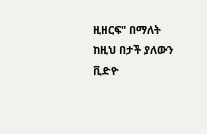ዚዘርፍ" በማለት ከዚህ በታች ያለውን ቪድዮ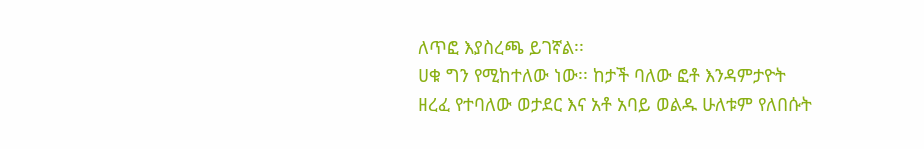ለጥፎ እያስረጫ ይገኛል፡፡
ሀቁ ግን የሚከተለው ነው፡፡ ከታች ባለው ፎቶ እንዳምታዮት ዘረፈ የተባለው ወታደር እና አቶ አባይ ወልዱ ሁለቱም የለበሱት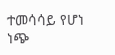ተመሳሳይ የሆነ ነጭ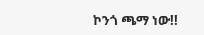ኮንጎ ጫማ ነው!!